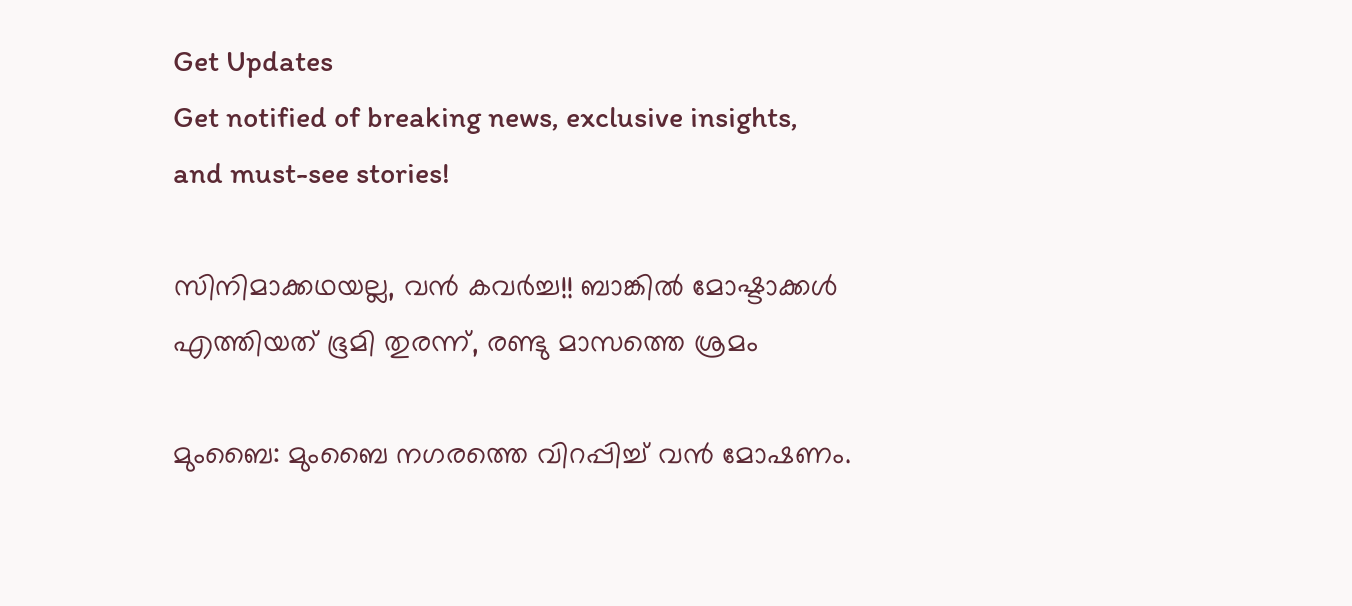Get Updates
Get notified of breaking news, exclusive insights, and must-see stories!

സിനിമാക്കഥയല്ല, വന്‍ കവര്‍ച്ച!! ബാങ്കില്‍ മോഷ്ടാക്കള്‍ എത്തിയത് ഭൂമി തുരന്ന്, രണ്ടു മാസത്തെ ശ്രമം

മുംബൈ: മുംബൈ നഗരത്തെ വിറപ്പിച്ച് വന്‍ മോഷണം.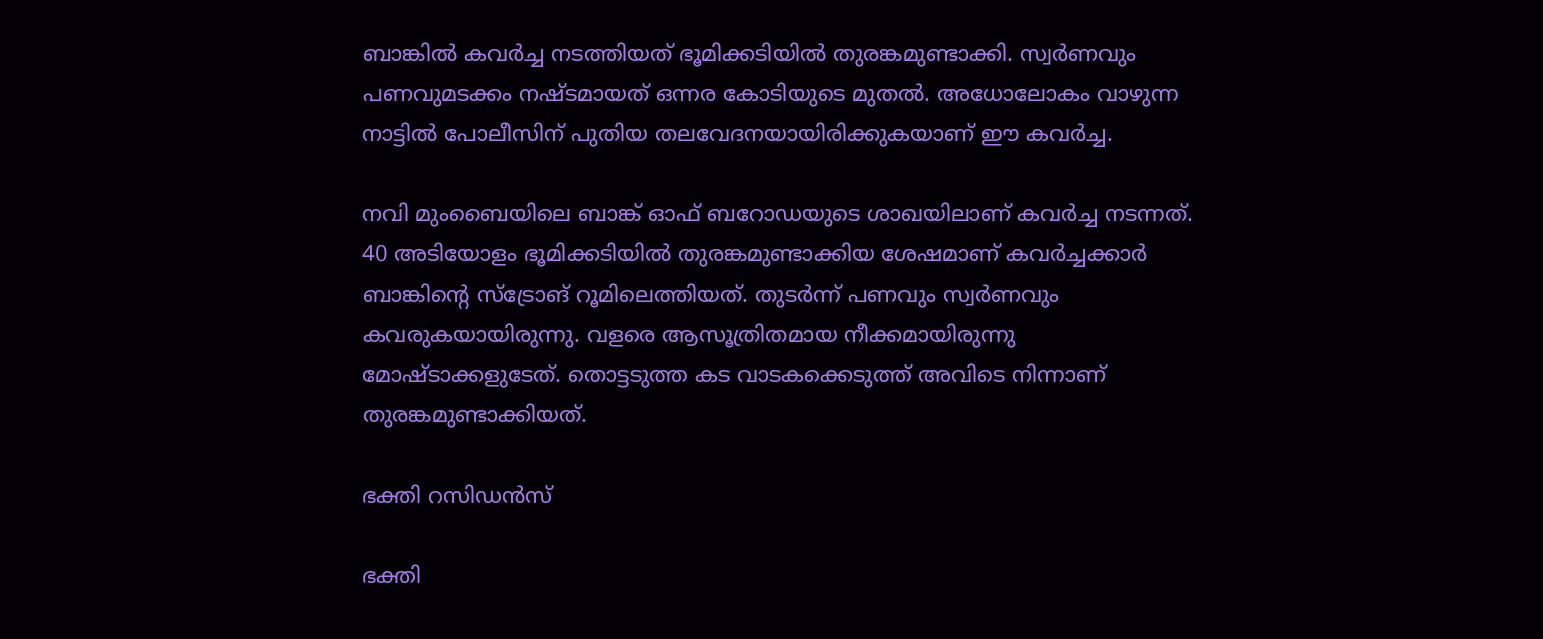ബാങ്കില്‍ കവര്‍ച്ച നടത്തിയത് ഭൂമിക്കടിയില്‍ തുരങ്കമുണ്ടാക്കി. സ്വര്‍ണവും പണവുമടക്കം നഷ്ടമായത് ഒന്നര കോടിയുടെ മുതല്‍. അധോലോകം വാഴുന്ന നാട്ടില്‍ പോലീസിന് പുതിയ തലവേദനയായിരിക്കുകയാണ് ഈ കവര്‍ച്ച.

നവി മുംബൈയിലെ ബാങ്ക് ഓഫ് ബറോഡയുടെ ശാഖയിലാണ് കവര്‍ച്ച നടന്നത്. 40 അടിയോളം ഭൂമിക്കടിയില്‍ തുരങ്കമുണ്ടാക്കിയ ശേഷമാണ് കവര്‍ച്ചക്കാര്‍ ബാങ്കിന്റെ സ്‌ട്രോങ് റൂമിലെത്തിയത്. തുടര്‍ന്ന് പണവും സ്വര്‍ണവും കവരുകയായിരുന്നു. വളരെ ആസൂത്രിതമായ നീക്കമായിരുന്നു മോഷ്ടാക്കളുടേത്. തൊട്ടടുത്ത കട വാടകക്കെടുത്ത് അവിടെ നിന്നാണ് തുരങ്കമുണ്ടാക്കിയത്.

ഭക്തി റസിഡന്‍സ്

ഭക്തി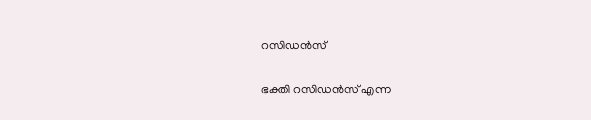റസിഡന്‍സ്

ഭക്തി റസിഡന്‍സ് എന്ന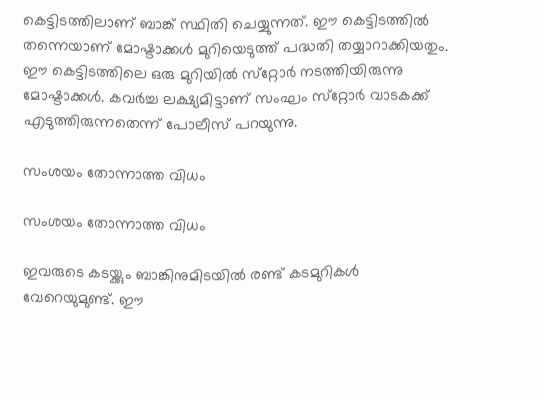കെട്ടിടത്തിലാണ് ബാങ്ക് സ്ഥിതി ചെയ്യുന്നത്. ഈ കെട്ടിടത്തില്‍ തന്നെയാണ് മോഷ്ടാക്കള്‍ മുറിയെടുത്ത് പദ്ധതി തയ്യാറാക്കിയതും. ഈ കെട്ടിടത്തിലെ ഒരു മുറിയില്‍ സ്‌റ്റോര്‍ നടത്തിയിരുന്നു മോഷ്ടാക്കള്‍. കവര്‍ച്ച ലക്ഷ്യമിട്ടാണ് സംഘം സ്‌റ്റോര്‍ വാടകക്ക് എടുത്തിരുന്നതെന്ന് പോലീസ് പറയുന്നു.

സംശയം തോന്നാത്ത വിധം

സംശയം തോന്നാത്ത വിധം

ഇവരുടെ കടയ്ക്കും ബാങ്കിനുമിടയില്‍ രണ്ട് കടമുറികള്‍ വേറെയുമുണ്ട്. ഈ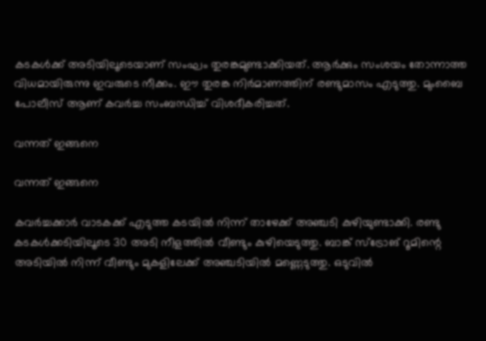കടകള്‍ക്ക് അടിയിലൂടെയാണ് സംഘം തുരങ്കമുണ്ടാക്കിയത്. ആര്‍ക്കും സംശയം തോന്നാത്ത വിധമായിരുന്നു ഇവരുടെ നീക്കം. ഈ തുരങ്ക നിര്‍മാണത്തിന് രണ്ടുമാസം എടുത്തു. മുംബൈ പോലീസ് ആണ് കവര്‍ച്ച സംബന്ധിച്ച് വിശദീകരിച്ചത്.

വന്നത് ഇങ്ങനെ

വന്നത് ഇങ്ങനെ

കവര്‍ച്ചക്കാര്‍ വാടകക്ക് എടുത്ത കടയില്‍ നിന്ന് താഴേക്ക് അഞ്ചടി കുഴിയുണ്ടാക്കി. രണ്ടു കടകള്‍ക്കടിയിലൂടെ 30 അടി നീളത്തില്‍ വീണ്ടും കുഴിയെടുത്തു. ബാങ്ക് സ്‌ട്രോങ് റൂമിന്റെ അടിയില്‍ നിന്ന് വീണ്ടും മുകളിലേക്ക് അഞ്ചടിയില്‍ മണ്ണെടുത്തു. ഒടുവില്‍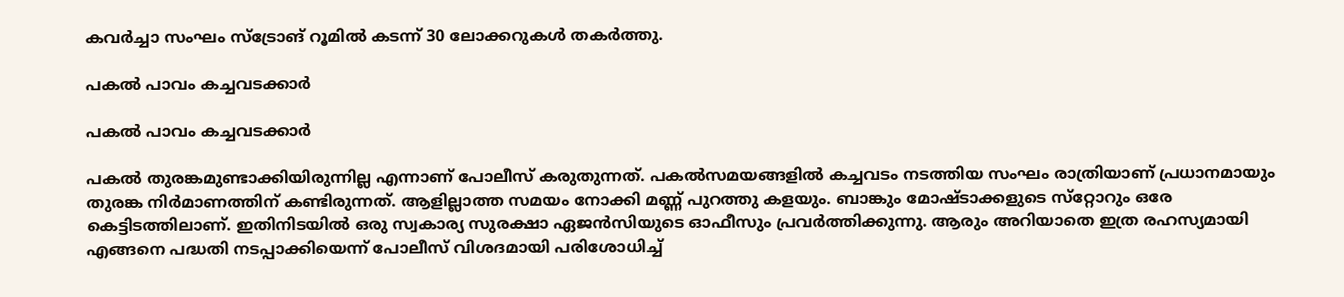കവര്‍ച്ചാ സംഘം സ്‌ട്രോങ് റൂമില്‍ കടന്ന് 30 ലോക്കറുകള്‍ തകര്‍ത്തു.

പകല്‍ പാവം കച്ചവടക്കാര്‍

പകല്‍ പാവം കച്ചവടക്കാര്‍

പകല്‍ തുരങ്കമുണ്ടാക്കിയിരുന്നില്ല എന്നാണ് പോലീസ് കരുതുന്നത്. പകല്‍സമയങ്ങളില്‍ കച്ചവടം നടത്തിയ സംഘം രാത്രിയാണ് പ്രധാനമായും തുരങ്ക നിര്‍മാണത്തിന് കണ്ടിരുന്നത്. ആളില്ലാത്ത സമയം നോക്കി മണ്ണ് പുറത്തു കളയും. ബാങ്കും മോഷ്ടാക്കളുടെ സ്‌റ്റോറും ഒരേ കെട്ടിടത്തിലാണ്. ഇതിനിടയില്‍ ഒരു സ്വകാര്യ സുരക്ഷാ ഏജന്‍സിയുടെ ഓഫീസും പ്രവര്‍ത്തിക്കുന്നു. ആരും അറിയാതെ ഇത്ര രഹസ്യമായി എങ്ങനെ പദ്ധതി നടപ്പാക്കിയെന്ന് പോലീസ് വിശദമായി പരിശോധിച്ച്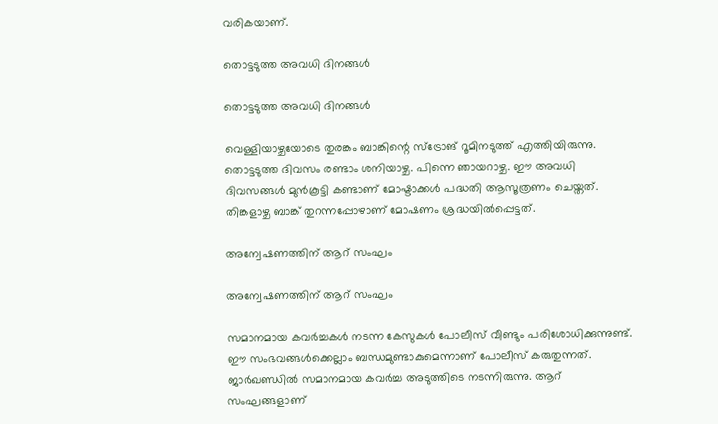വരികയാണ്.

തൊട്ടടുത്ത അവധി ദിനങ്ങള്‍

തൊട്ടടുത്ത അവധി ദിനങ്ങള്‍

വെള്ളിയാഴ്ചയോടെ തുരങ്കം ബാങ്കിന്റെ സ്‌ട്രോങ് റൂമിനടുത്ത് എത്തിയിരുന്നു. തൊട്ടടുത്ത ദിവസം രണ്ടാം ശനിയാഴ്ച. പിന്നെ ഞായറാഴ്ച. ഈ അവധി ദിവസങ്ങള്‍ മുന്‍കൂട്ടി കണ്ടാണ് മോഷ്ടാക്കള്‍ പദ്ധതി ആസൂത്രണം ചെയ്തത്. തിങ്കളാഴ്ച ബാങ്ക് തുറന്നപ്പോഴാണ് മോഷണം ശ്രദ്ധയില്‍പ്പെട്ടത്.

അന്വേഷണത്തിന് ആറ് സംഘം

അന്വേഷണത്തിന് ആറ് സംഘം

സമാനമായ കവര്‍ച്ചകള്‍ നടന്ന കേസുകള്‍ പോലീസ് വീണ്ടും പരിശോധിക്കുന്നുണ്ട്. ഈ സംഭവങ്ങള്‍ക്കെല്ലാം ബന്ധമുണ്ടാകുമെന്നാണ് പോലീസ് കരുതുന്നത്. ജാര്‍ഖണ്ഡില്‍ സമാനമായ കവര്‍ച്ച അടുത്തിടെ നടന്നിരുന്നു. ആറ് സംഘങ്ങളാണ്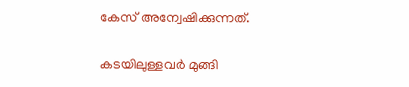കേസ് അന്വേഷിക്കുന്നത്.

കടയിലുള്ളവര്‍ മുങ്ങി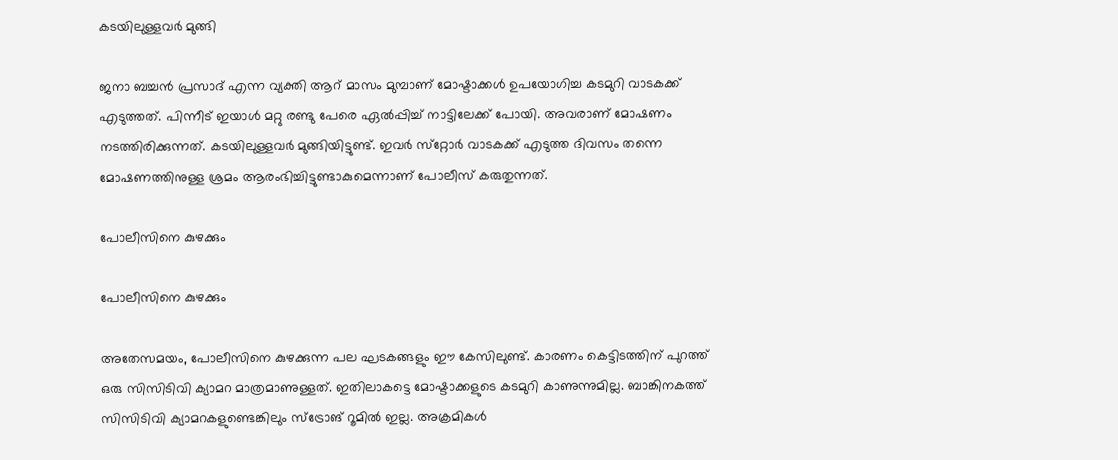കടയിലുള്ളവര്‍ മുങ്ങി

ജനാ ബച്ചന്‍ പ്രസാദ് എന്ന വ്യക്തി ആറ് മാസം മുമ്പാണ് മോഷ്ടാക്കള്‍ ഉപയോഗിച്ച കടമുറി വാടകക്ക് എടുത്തത്. പിന്നീട് ഇയാള്‍ മറ്റു രണ്ടു പേരെ ഏല്‍പ്പിച്ച് നാട്ടിലേക്ക് പോയി. അവരാണ് മോഷണം നടത്തിരിക്കുന്നത്. കടയിലുള്ളവര്‍ മുങ്ങിയിട്ടുണ്ട്. ഇവര്‍ സ്‌റ്റോര്‍ വാടകക്ക് എടുത്ത ദിവസം തന്നെ മോഷണത്തിനുള്ള ശ്രമം ആരംഭിച്ചിട്ടുണ്ടാകുമെന്നാണ് പോലീസ് കരുതുന്നത്.

പോലീസിനെ കുഴക്കും

പോലീസിനെ കുഴക്കും

അതേസമയം, പോലീസിനെ കുഴക്കുന്ന പല ഘടകങ്ങളും ഈ കേസിലുണ്ട്. കാരണം കെട്ടിടത്തിന് പുറത്ത് ഒരു സിസിടിവി ക്യാമറ മാത്രമാണുള്ളത്. ഇതിലാകട്ടെ മോഷ്ടാക്കളുടെ കടമുറി കാണുന്നുമില്ല. ബാങ്കിനകത്ത് സിസിടിവി ക്യാമറകളുണ്ടെങ്കിലും സ്‌ട്രോങ് റൂമില്‍ ഇല്ല. അക്രമികള്‍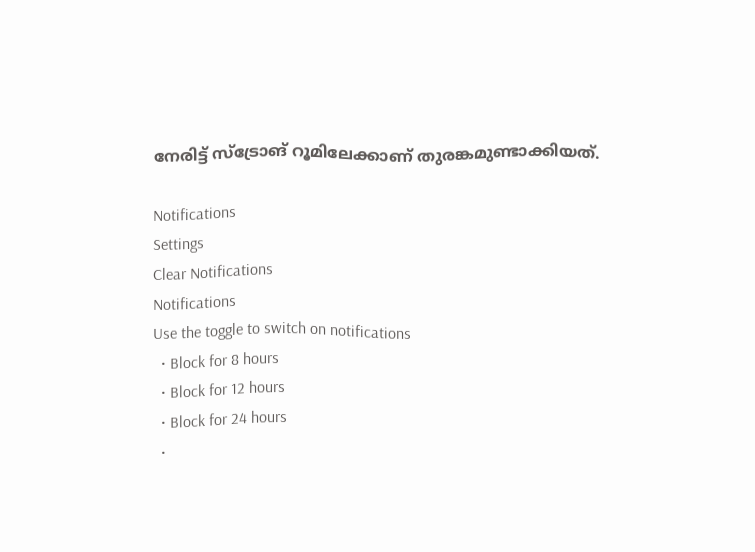നേരിട്ട് സ്‌ട്രോങ് റൂമിലേക്കാണ് തുരങ്കമുണ്ടാക്കിയത്.

Notifications
Settings
Clear Notifications
Notifications
Use the toggle to switch on notifications
  • Block for 8 hours
  • Block for 12 hours
  • Block for 24 hours
  •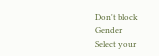Don't block
Gender
Select your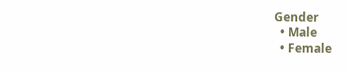Gender
  • Male
  • Female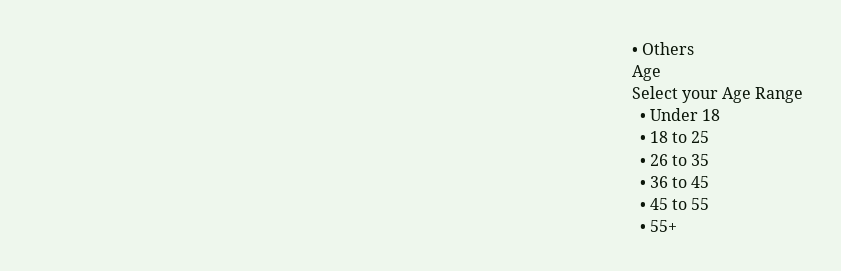• Others
Age
Select your Age Range
  • Under 18
  • 18 to 25
  • 26 to 35
  • 36 to 45
  • 45 to 55
  • 55+